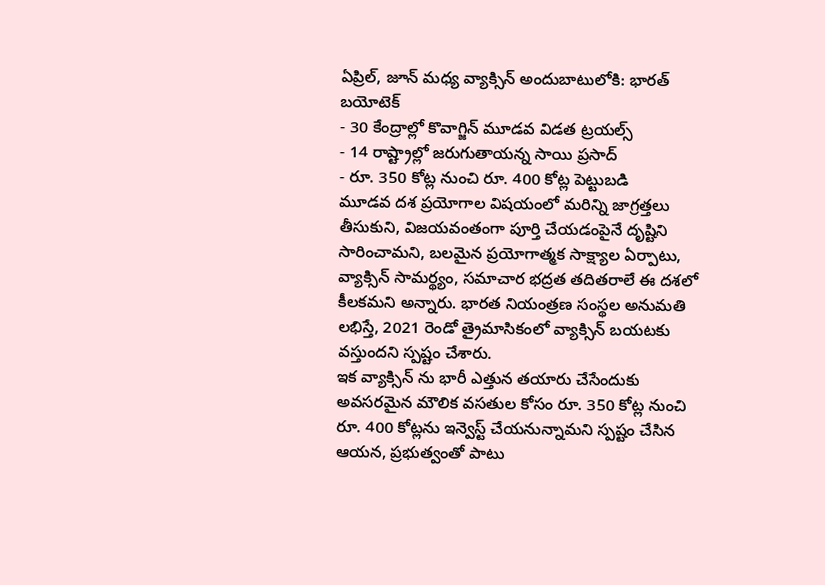ఏప్రిల్, జూన్ మధ్య వ్యాక్సిన్ అందుబాటులోకి: భారత్ బయోటెక్
- 30 కేంద్రాల్లో కొవాగ్జిన్ మూడవ విడత ట్రయల్స్
- 14 రాష్ట్రాల్లో జరుగుతాయన్న సాయి ప్రసాద్
- రూ. 350 కోట్ల నుంచి రూ. 400 కోట్ల పెట్టుబడి
మూడవ దశ ప్రయోగాల విషయంలో మరిన్ని జాగ్రత్తలు తీసుకుని, విజయవంతంగా పూర్తి చేయడంపైనే దృష్టిని సారించామని, బలమైన ప్రయోగాత్మక సాక్ష్యాల ఏర్పాటు, వ్యాక్సిన్ సామర్థ్యం, సమాచార భద్రత తదితరాలే ఈ దశలో కీలకమని అన్నారు. భారత నియంత్రణ సంస్థల అనుమతి లభిస్తే, 2021 రెండో త్రైమాసికంలో వ్యాక్సిన్ బయటకు వస్తుందని స్పష్టం చేశారు.
ఇక వ్యాక్సిన్ ను భారీ ఎత్తున తయారు చేసేందుకు అవసరమైన మౌలిక వసతుల కోసం రూ. 350 కోట్ల నుంచి రూ. 400 కోట్లను ఇన్వెస్ట్ చేయనున్నామని స్పష్టం చేసిన ఆయన, ప్రభుత్వంతో పాటు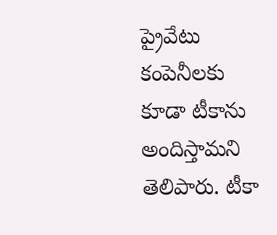ప్రైవేటు కంపెనీలకు కూడా టీకాను అందిస్తామని తెలిపారు. టీకా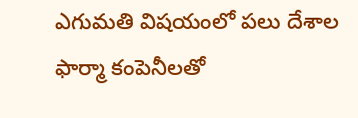ఎగుమతి విషయంలో పలు దేశాల ఫార్మా కంపెనీలతో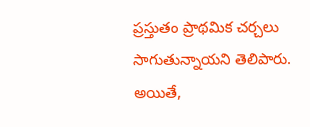ప్రస్తుతం ప్రాథమిక చర్చలు సాగుతున్నాయని తెలిపారు. అయితే,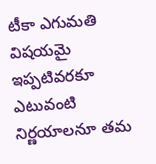టీకా ఎగుమతి విషయమై ఇప్పటివరకూ ఎటువంటి నిర్ణయాలనూ తమ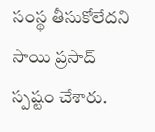సంస్థ తీసుకోలేదని సాయి ప్రసాద్ స్పష్టం చేశారు.